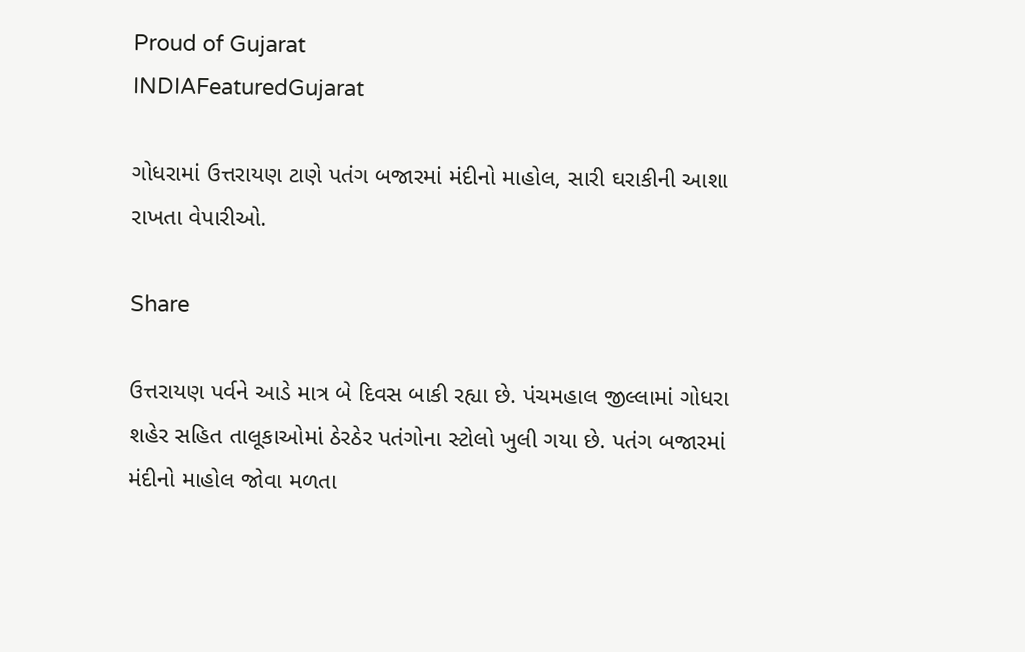Proud of Gujarat
INDIAFeaturedGujarat

ગોધરામાં ઉત્તરાયણ ટાણે પતંગ બજારમાં મંદીનો માહોલ, સારી ઘરાકીની આશા રાખતા વેપારીઓ.

Share

ઉત્તરાયણ પર્વને આડે માત્ર બે દિવસ બાકી રહ્યા છે. પંચમહાલ જીલ્લામાં ગોધરા શહેર સહિત તાલૂકાઓમાં ઠેરઠેર પતંગોના સ્ટોલો ખુલી ગયા છે. પતંગ બજારમાં મંદીનો માહોલ જોવા મળતા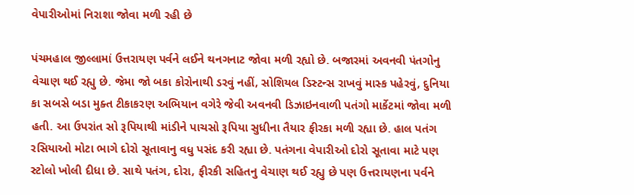વેપારીઓમાં નિરાશા જોવા મળી રહી છે

પંચમહાલ જીલ્લામાં ઉત્તરાયણ પર્વને લઈને થનગનાટ જોવા મળી રહ્યો છે. બજારમાં અવનવી પંતગોનુ વેચાણ થઈ રહ્યુ છે. જેમા જો બકા કોરોનાથી ડરવું નહીં, સોશિયલ ડિસ્ટન્સ રાખવું માસ્ક પહેરવું, દુનિયા કા સબસે બડા મુક્ત ટીકાકરણ અભિયાન વગેરે જેવી અવનવી ડિઝાઇનવાળી પતંગો માર્કેટમાં જોવા મળી હતી. આ ઉપરાંત સો રૂપિયાથી માંડીને પાચસો રૂપિયા સુધીના તૈયાર ફીરકા મળી રહ્યા છે. હાલ પતંગ રસિયાઓ મોટા ભાગે દોરો સૂતાવાનુ વધુ પસંદ કરી રહ્યા છે. પતંગના વેપારીઓ દોરો સૂતાવા માટે પણ સ્ટોલો ખોલી દીધા છે. સાથે પતંગ, દોરા, ફીરકી સહિતનુ વેચાણ થઈ રહ્યુ છે પણ ઉત્તરાયણના પર્વને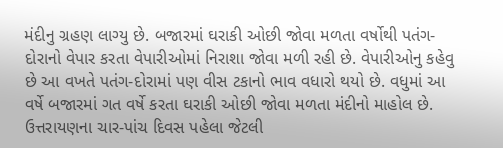મંદીનુ ગ્રહણ લાગ્યુ છે. બજારમાં ઘરાકી ઓછી જોવા મળતા વર્ષોથી પતંગ-દોરાનો વેપાર કરતા વેપારીઓમાં નિરાશા જોવા મળી રહી છે. વેપારીઓનુ કહેવુ છે આ વખતે પતંગ-દોરામાં પણ વીસ ટકાનો ભાવ વધારો થયો છે. વધુમાં આ વર્ષે બજારમાં ગત વર્ષે કરતા ઘરાકી ઓછી જોવા મળતા મંદીનો માહોલ છે. ઉત્તરાયણના ચાર-પાંચ દિવસ પહેલા જેટલી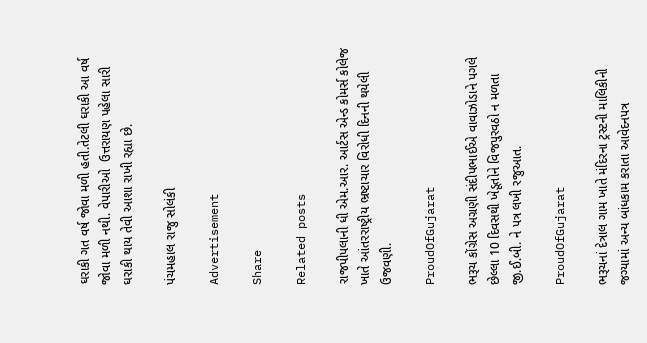ઘરાકી ગત વર્ષ જોવા મળી હતી.તેટલી ઘરાકી આ વર્ષ જોવા મળી નથી. વેપારીઓ  ઉત્તરાયણ પહેલા સારી ઘરાકી થાય તેવી આશા રાખી રહ્યા છે.

પંચમહાલ રાજુ સોલંકી

Advertisement

Share

Related posts

રાજપીપલાની ધી એમ.આર. આર્ટસ એન્ડ કોમર્સ કોલેજ ખાતે આંતરરાષ્ટ્રીય ભ્રષ્ટાચાર વિરોધી દિનની થયેલી ઉજવણી.

ProudOfGujarat

ભરૂચ કોંગ્રેસ અગ્રણી સંદીપભાઈએ વાવાઝોડાને પગલે છેલ્લા 10 દિવસથી ખેડૂતોને વિજપુરવઠો ન મળતા જી.ઈ.બી. ને પત્ર લખી રજુઆત.

ProudOfGujarat

ભરૂચનાં દેત્રાલ ગામ ખાતે મંદિરના ટ્રસ્ટની માલિકીની જગ્યામાં અન્ય બાંધકામ કરાતા આવેદનપત્ર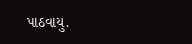પાઠવાયુ.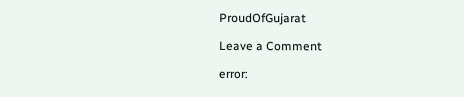ProudOfGujarat

Leave a Comment

error: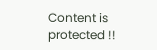Content is protected !!